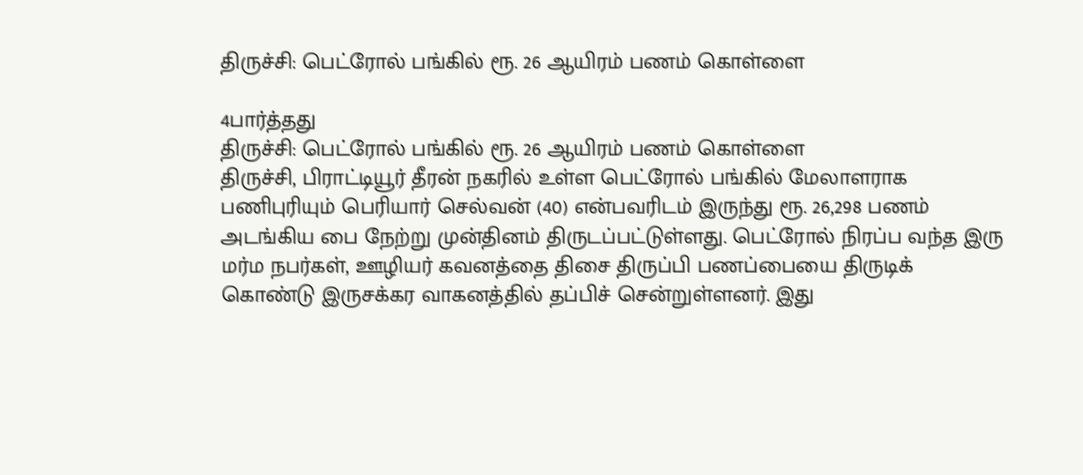திருச்சி: பெட்ரோல் பங்கில் ரூ. 26 ஆயிரம் பணம் கொள்ளை

4பார்த்தது
திருச்சி: பெட்ரோல் பங்கில் ரூ. 26 ஆயிரம் பணம் கொள்ளை
திருச்சி, பிராட்டியூர் தீரன் நகரில் உள்ள பெட்ரோல் பங்கில் மேலாளராக பணிபுரியும் பெரியார் செல்வன் (40) என்பவரிடம் இருந்து ரூ. 26,298 பணம் அடங்கிய பை நேற்று முன்தினம் திருடப்பட்டுள்ளது. பெட்ரோல் நிரப்ப வந்த இரு மர்ம நபர்கள், ஊழியர் கவனத்தை திசை திருப்பி பணப்பையை திருடிக் கொண்டு இருசக்கர வாகனத்தில் தப்பிச் சென்றுள்ளனர். இது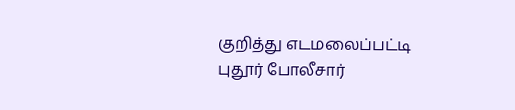குறித்து எடமலைப்பட்டி புதூர் போலீசார்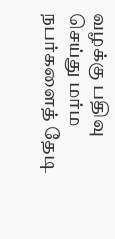வழக்கு பதிவு செய்து மர்ம நபர்களைத் தேடி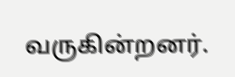வருகின்றனர்.